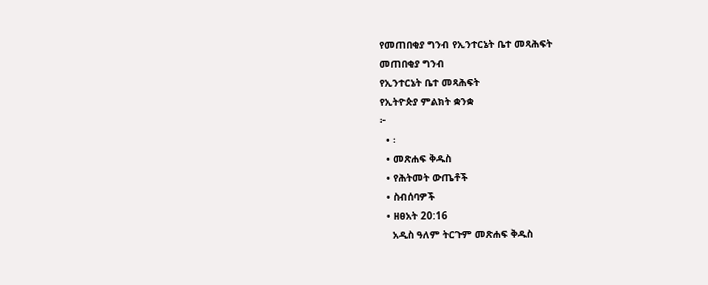የመጠበቂያ ግንብ የኢንተርኔት ቤተ መጻሕፍት
መጠበቂያ ግንብ
የኢንተርኔት ቤተ መጻሕፍት
የኢትዮጵያ ምልክት ቋንቋ
፦
  • ፡
  • መጽሐፍ ቅዱስ
  • የሕትመት ውጤቶች
  • ስብሰባዎች
  • ዘፀአት 20:16
    አዲስ ዓለም ትርጉም መጽሐፍ ቅዱስ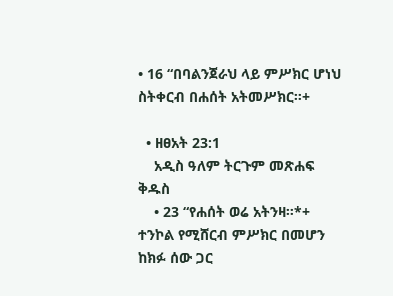• 16 “በባልንጀራህ ላይ ምሥክር ሆነህ ስትቀርብ በሐሰት አትመሥክር።+

  • ዘፀአት 23:1
    አዲስ ዓለም ትርጉም መጽሐፍ ቅዱስ
    • 23 “የሐሰት ወሬ አትንዛ።*+ ተንኮል የሚሸርብ ምሥክር በመሆን ከክፉ ሰው ጋር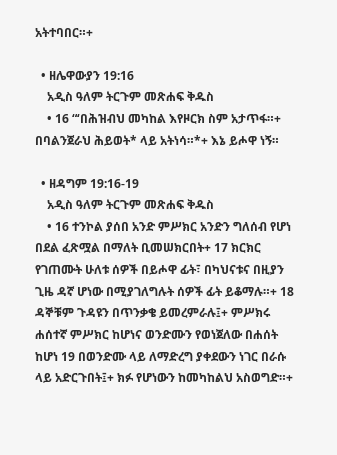አትተባበር።+

  • ዘሌዋውያን 19:16
    አዲስ ዓለም ትርጉም መጽሐፍ ቅዱስ
    • 16 “‘በሕዝብህ መካከል እየዞርክ ስም አታጥፋ።+ በባልንጀራህ ሕይወት* ላይ አትነሳ።*+ እኔ ይሖዋ ነኝ።

  • ዘዳግም 19:16-19
    አዲስ ዓለም ትርጉም መጽሐፍ ቅዱስ
    • 16 ተንኮል ያሰበ አንድ ምሥክር አንድን ግለሰብ የሆነ በደል ፈጽሟል በማለት ቢመሠክርበት+ 17 ክርክር የገጠሙት ሁለቱ ሰዎች በይሖዋ ፊት፣ በካህናቱና በዚያን ጊዜ ዳኛ ሆነው በሚያገለግሉት ሰዎች ፊት ይቆማሉ።+ 18 ዳኞቹም ጉዳዩን በጥንቃቄ ይመረምራሉ፤+ ምሥክሩ ሐሰተኛ ምሥክር ከሆነና ወንድሙን የወነጀለው በሐሰት ከሆነ 19 በወንድሙ ላይ ለማድረግ ያቀደውን ነገር በራሱ ላይ አድርጉበት፤+ ክፉ የሆነውን ከመካከልህ አስወግድ።+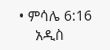• ምሳሌ 6:16
    አዲስ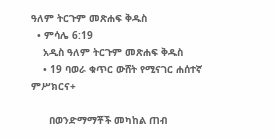ዓለም ትርጉም መጽሐፍ ቅዱስ
  • ምሳሌ 6:19
    አዲስ ዓለም ትርጉም መጽሐፍ ቅዱስ
    • 19 ባወራ ቁጥር ውሸት የሚናገር ሐሰተኛ ምሥክርና+

      በወንድማማቾች መካከል ጠብ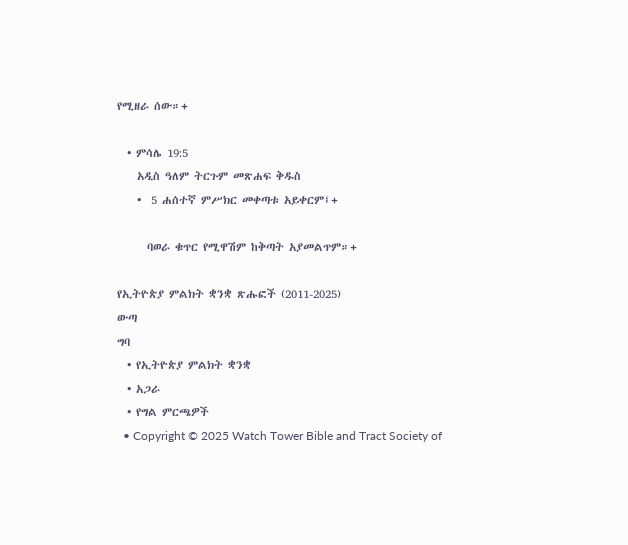የሚዘራ ሰው።+

  • ምሳሌ 19:5
    አዲስ ዓለም ትርጉም መጽሐፍ ቅዱስ
    •  5 ሐሰተኛ ምሥክር መቀጣቱ አይቀርም፤+

      ባወራ ቁጥር የሚዋሽም ከቅጣት አያመልጥም።+

የኢትዮጵያ ምልክት ቋንቋ ጽሑፎች (2011-2025)
ውጣ
ግባ
  • የኢትዮጵያ ምልክት ቋንቋ
  • አጋራ
  • የግል ምርጫዎች
  • Copyright © 2025 Watch Tower Bible and Tract Society of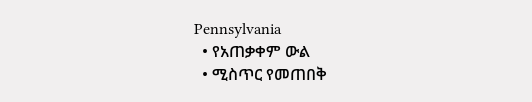Pennsylvania
  • የአጠቃቀም ውል
  • ሚስጥር የመጠበቅ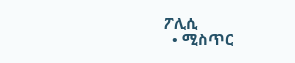ፖሊሲ
  • ሚስጥር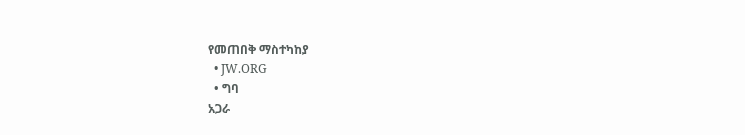የመጠበቅ ማስተካከያ
  • JW.ORG
  • ግባ
አጋራ